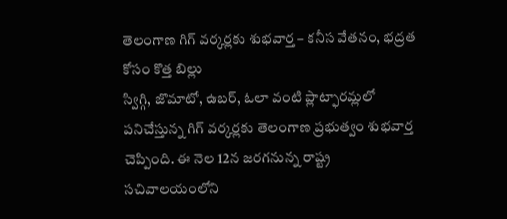తెలంగాణ గిగ్ వర్కర్లకు శుభవార్త – కనీస వేతనం, భద్రత కోసం కొత్త బిల్లు
స్విగ్గి, జొమాటో, ఉబర్, ఓలా వంటి ప్లాట్ఫారమ్లలో పనిచేస్తున్న గిగ్ వర్కర్లకు తెలంగాణ ప్రభుత్వం శుభవార్త చెప్పింది. ఈ నెల 12న జరగనున్న రాష్ట్ర సచివాలయంలోని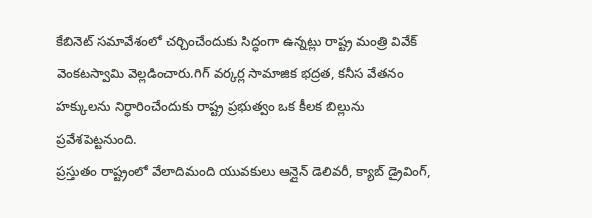కేబినెట్ సమావేశంలో చర్చించేందుకు సిద్ధంగా ఉన్నట్లు రాష్ట్ర మంత్రి వివేక్ వెంకటస్వామి వెల్లడించారు.గిగ్ వర్కర్ల సామాజిక భద్రత, కనీస వేతనం హక్కులను నిర్ధారించేందుకు రాష్ట్ర ప్రభుత్వం ఒక కీలక బిల్లును ప్రవేశపెట్టనుంది.
ప్రస్తుతం రాష్ట్రంలో వేలాదిమంది యువకులు ఆన్లైన్ డెలివరీ, క్యాబ్ డ్రైవింగ్,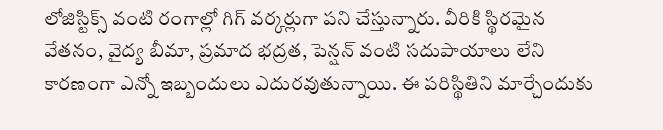లోజిస్టిక్స్ వంటి రంగాల్లో గిగ్ వర్కర్లుగా పని చేస్తున్నారు. వీరికి స్థిరమైన వేతనం, వైద్య బీమా, ప్రమాద భద్రత, పెన్షన్ వంటి సదుపాయాలు లేని కారణంగా ఎన్నో ఇబ్బందులు ఎదురవుతున్నాయి. ఈ పరిస్థితిని మార్చేందుకు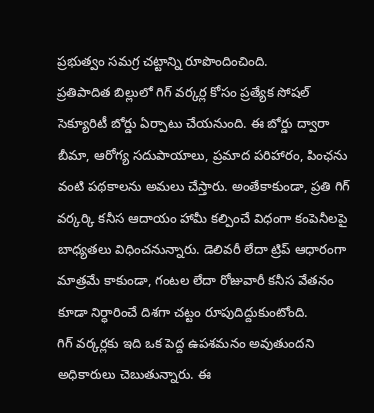ప్రభుత్వం సమగ్ర చట్టాన్ని రూపొందించింది.
ప్రతిపాదిత బిల్లులో గిగ్ వర్కర్ల కోసం ప్రత్యేక సోషల్ సెక్యూరిటీ బోర్డు ఏర్పాటు చేయనుంది. ఈ బోర్డు ద్వారా బీమా, ఆరోగ్య సదుపాయాలు, ప్రమాద పరిహారం, పింఛను వంటి పథకాలను అమలు చేస్తారు. అంతేకాకుండా, ప్రతి గిగ్ వర్కర్కి కనీస ఆదాయం హామీ కల్పించే విధంగా కంపెనీలపై బాధ్యతలు విధించనున్నారు. డెలివరీ లేదా ట్రిప్ ఆధారంగా మాత్రమే కాకుండా, గంటల లేదా రోజువారీ కనీస వేతనం కూడా నిర్ధారించే దిశగా చట్టం రూపుదిద్దుకుంటోంది.
గిగ్ వర్కర్లకు ఇది ఒక పెద్ద ఉపశమనం అవుతుందని అధికారులు చెబుతున్నారు. ఈ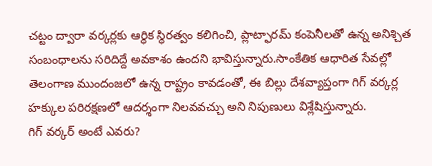చట్టం ద్వారా వర్కర్లకు ఆర్థిక స్థిరత్వం కలిగించి, ప్లాట్ఫారమ్ కంపెనీలతో ఉన్న అనిశ్చిత సంబంధాలను సరిదిద్దే అవకాశం ఉందని భావిస్తున్నారు.సాంకేతిక ఆధారిత సేవల్లో తెలంగాణ ముందంజలో ఉన్న రాష్ట్రం కావడంతో, ఈ బిల్లు దేశవ్యాప్తంగా గిగ్ వర్కర్ల హక్కుల పరిరక్షణలో ఆదర్శంగా నిలవవచ్చు అని నిపుణులు విశ్లేషిస్తున్నారు.
గిగ్ వర్కర్ అంటే ఎవరు?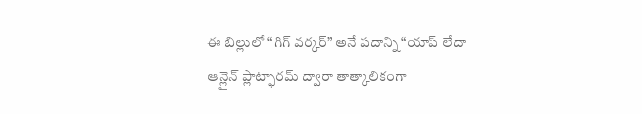ఈ బిల్లులో “గిగ్ వర్కర్” అనే పదాన్ని “యాప్ లేదా ఆన్లైన్ ప్లాట్ఫారమ్ ద్వారా తాత్కాలికంగా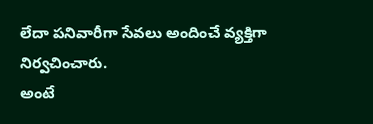లేదా పనివారీగా సేవలు అందించే వ్యక్తిగా నిర్వచించారు.
అంటే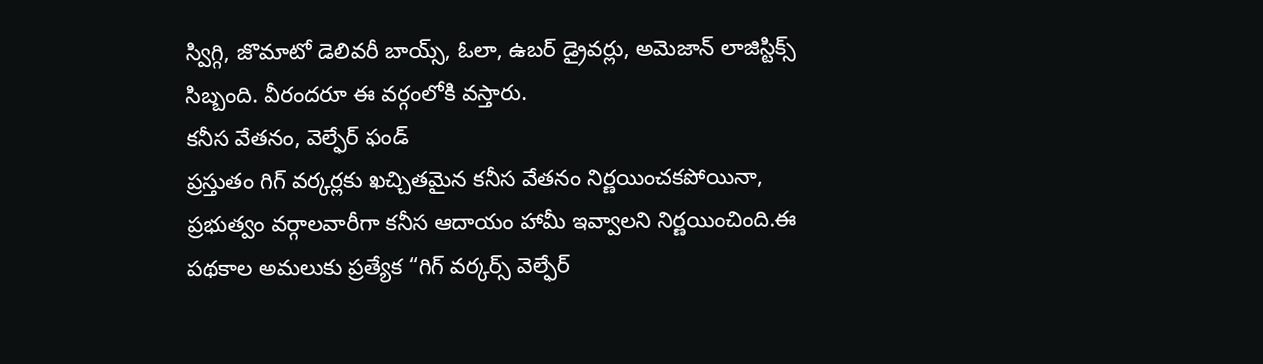స్విగ్గి, జొమాటో డెలివరీ బాయ్స్, ఓలా, ఉబర్ డ్రైవర్లు, అమెజాన్ లాజిస్టిక్స్ సిబ్బంది. వీరందరూ ఈ వర్గంలోకి వస్తారు.
కనీస వేతనం, వెల్ఫేర్ ఫండ్
ప్రస్తుతం గిగ్ వర్కర్లకు ఖచ్చితమైన కనీస వేతనం నిర్ణయించకపోయినా, ప్రభుత్వం వర్గాలవారీగా కనీస ఆదాయం హామీ ఇవ్వాలని నిర్ణయించింది.ఈ పథకాల అమలుకు ప్రత్యేక “గిగ్ వర్కర్స్ వెల్ఫేర్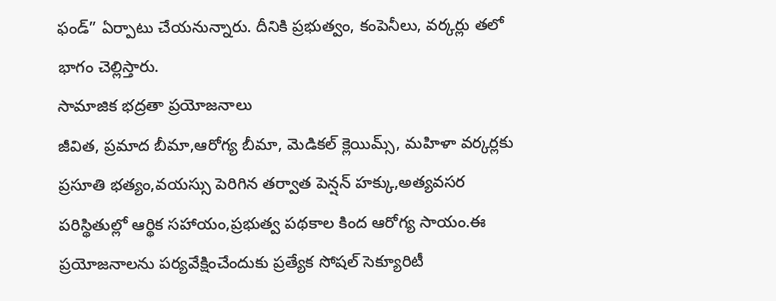ఫండ్” ఏర్పాటు చేయనున్నారు. దీనికి ప్రభుత్వం, కంపెనీలు, వర్కర్లు తలో భాగం చెల్లిస్తారు.
సామాజిక భద్రతా ప్రయోజనాలు
జీవిత, ప్రమాద బీమా,ఆరోగ్య బీమా, మెడికల్ క్లెయిమ్స్, మహిళా వర్కర్లకు ప్రసూతి భత్యం,వయస్సు పెరిగిన తర్వాత పెన్షన్ హక్కు,అత్యవసర పరిస్థితుల్లో ఆర్థిక సహాయం,ప్రభుత్వ పథకాల కింద ఆరోగ్య సాయం.ఈ ప్రయోజనాలను పర్యవేక్షించేందుకు ప్రత్యేక సోషల్ సెక్యూరిటీ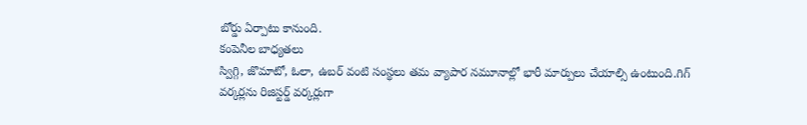బోర్డు ఏర్పాటు కానుంది.
కంపెనీల బాధ్యతలు
స్విగ్గి, జొమాటో, ఓలా, ఉబర్ వంటి సంస్థలు తమ వ్యాపార నమూనాల్లో భారీ మార్పులు చేయాల్సి ఉంటుంది.గిగ్ వర్కర్లను రిజిస్టర్డ్ వర్కర్లుగా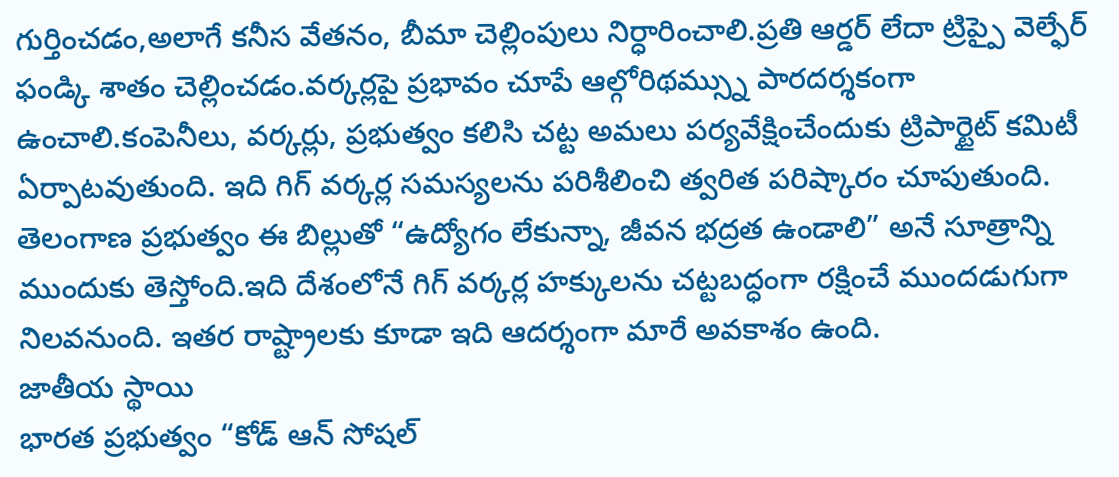గుర్తించడం,అలాగే కనీస వేతనం, బీమా చెల్లింపులు నిర్ధారించాలి.ప్రతి ఆర్డర్ లేదా ట్రిప్పై వెల్ఫేర్ ఫండ్కి శాతం చెల్లించడం.వర్కర్లపై ప్రభావం చూపే ఆల్గోరిథమ్స్ను పారదర్శకంగా ఉంచాలి.కంపెనీలు, వర్కర్లు, ప్రభుత్వం కలిసి చట్ట అమలు పర్యవేక్షించేందుకు ట్రిపార్టైట్ కమిటీ ఏర్పాటవుతుంది. ఇది గిగ్ వర్కర్ల సమస్యలను పరిశీలించి త్వరిత పరిష్కారం చూపుతుంది.
తెలంగాణ ప్రభుత్వం ఈ బిల్లుతో “ఉద్యోగం లేకున్నా, జీవన భద్రత ఉండాలి” అనే సూత్రాన్ని ముందుకు తెస్తోంది.ఇది దేశంలోనే గిగ్ వర్కర్ల హక్కులను చట్టబద్ధంగా రక్షించే ముందడుగుగా నిలవనుంది. ఇతర రాష్ట్రాలకు కూడా ఇది ఆదర్శంగా మారే అవకాశం ఉంది.
జాతీయ స్థాయి
భారత ప్రభుత్వం “కోడ్ ఆన్ సోషల్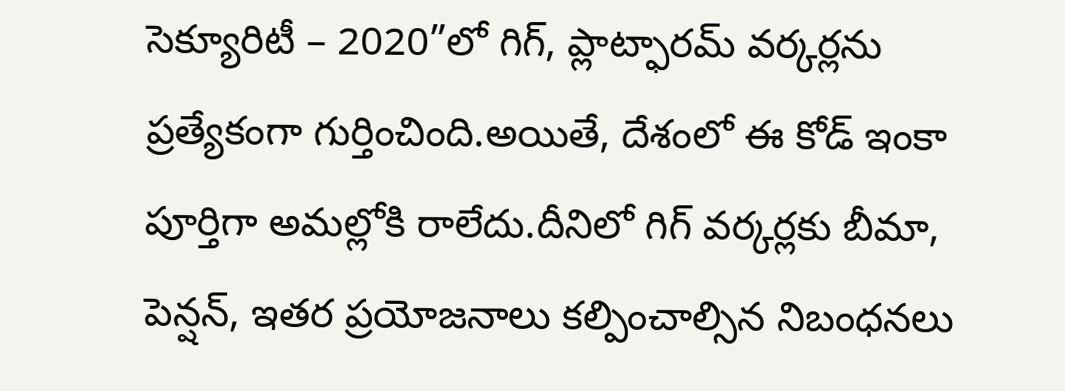సెక్యూరిటీ – 2020”లో గిగ్, ప్లాట్ఫారమ్ వర్కర్లను ప్రత్యేకంగా గుర్తించింది.అయితే, దేశంలో ఈ కోడ్ ఇంకా పూర్తిగా అమల్లోకి రాలేదు.దీనిలో గిగ్ వర్కర్లకు బీమా, పెన్షన్, ఇతర ప్రయోజనాలు కల్పించాల్సిన నిబంధనలు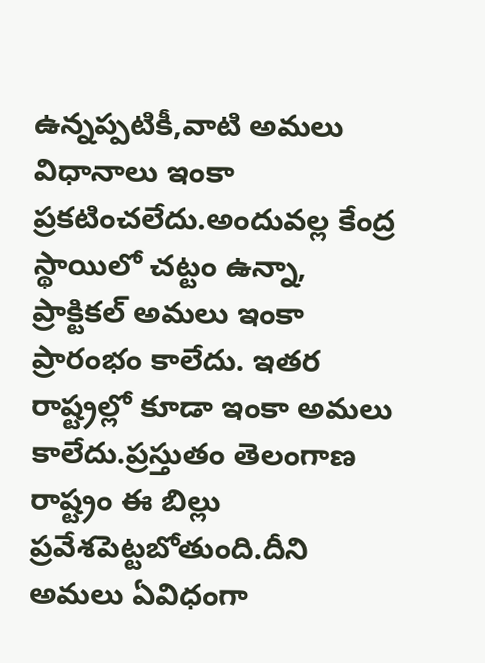ఉన్నప్పటికీ,వాటి అమలు విధానాలు ఇంకా ప్రకటించలేదు.అందువల్ల కేంద్ర స్థాయిలో చట్టం ఉన్నా, ప్రాక్టికల్ అమలు ఇంకా ప్రారంభం కాలేదు. ఇతర రాష్ట్రల్లో కూడా ఇంకా అమలు కాలేదు.ప్రస్తుతం తెలంగాణ రాష్ట్రం ఈ బిల్లు ప్రవేశపెట్టబోతుంది.దీని అమలు ఏవిధంగా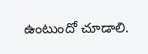ఉంటుందో చూడాలి.